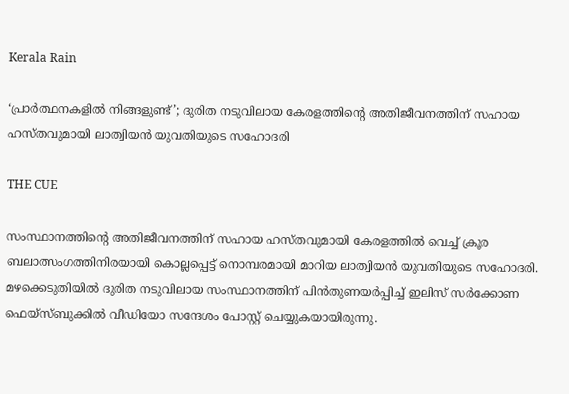Kerala Rain

‘പ്രാര്‍ത്ഥനകളില്‍ നിങ്ങളുണ്ട്’; ദുരിത നടുവിലായ കേരളത്തിന്റെ അതിജീവനത്തിന് സഹായ ഹസ്തവുമായി ലാത്വിയന്‍ യുവതിയുടെ സഹോദരി

THE CUE

സംസ്ഥാനത്തിന്റെ അതിജീവനത്തിന് സഹായ ഹസ്തവുമായി കേരളത്തില്‍ വെച്ച് ക്രൂര ബലാത്സംഗത്തിനിരയായി കൊല്ലപ്പെട്ട് നൊമ്പരമായി മാറിയ ലാത്വിയന്‍ യുവതിയുടെ സഹോദരി. മഴക്കെടുതിയില്‍ ദുരിത നടുവിലായ സംസ്ഥാനത്തിന് പിന്‍തുണയര്‍പ്പിച്ച് ഇലിസ് സര്‍ക്കോണ ഫെയ്‌സ്ബുക്കില്‍ വീഡിയോ സന്ദേശം പോസ്റ്റ് ചെയ്യുകയായിരുന്നു.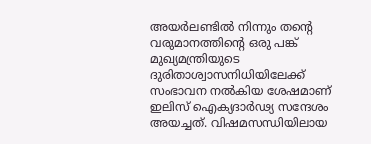അയര്‍ലണ്ടില്‍ നിന്നും തന്റെ വരുമാനത്തിന്റെ ഒരു പങ്ക് മുഖ്യമന്ത്രിയുടെ ദുരിതാശ്വാസനിധിയിലേക്ക് സംഭാവന നല്‍കിയ ശേഷമാണ് ഇലിസ് ഐക്യദാര്‍ഢ്യ സന്ദേശം അയച്ചത്. വിഷമസന്ധിയിലായ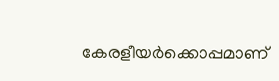കേരളീയര്‍ക്കൊപ്പമാണ്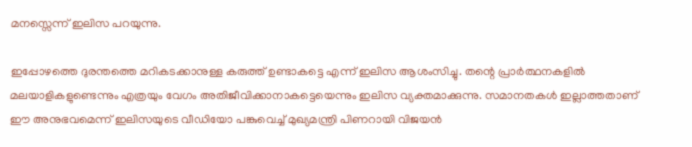മനസ്സെന്ന് ഇലിസ പറയുന്നു.

ഇപ്പോഴത്തെ ദുരന്തത്തെ മറികടക്കാനുള്ള കരുത്ത് ഉണ്ടാകട്ടെ എന്ന് ഇലിസ ആശംസിച്ചു. തന്റെ പ്രാര്‍ത്ഥനകളില്‍ മലയാളികളുണ്ടെന്നും എത്രയും വേഗം അതിജീവിക്കാനാകട്ടെയെന്നും ഇലിസ വ്യക്തമാക്കുന്നു. സമാനതകള്‍ ഇല്ലാത്തതാണ് ഈ അനുഭവമെന്ന് ഇലിസയുടെ വീഡിയോ പങ്കുവെച്ച് മുഖ്യമന്ത്രി പിണറായി വിജയന്‍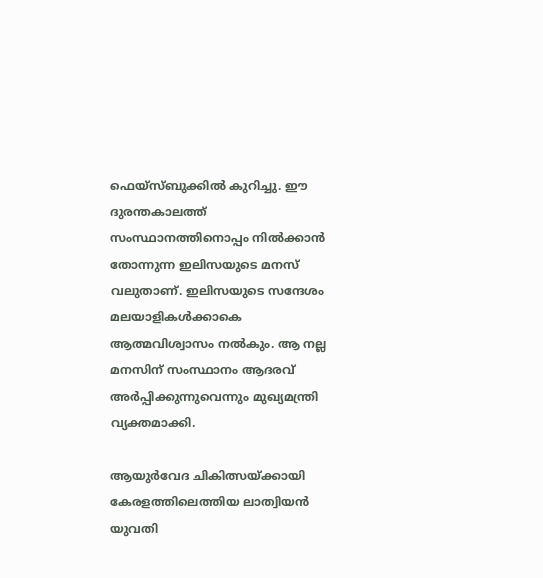ഫെയ്‌സ്ബുക്കില്‍ കുറിച്ചു. ഈ ദുരന്തകാലത്ത് സംസ്ഥാനത്തിനൊപ്പം നില്‍ക്കാന്‍ തോന്നുന്ന ഇലിസയുടെ മനസ് വലുതാണ്. ഇലിസയുടെ സന്ദേശം മലയാളികള്‍ക്കാകെ ആത്മവിശ്വാസം നല്‍കും. ആ നല്ല മനസിന് സംസ്ഥാനം ആദരവ് അര്‍പ്പിക്കുന്നുവെന്നും മുഖ്യമന്ത്രി വ്യക്തമാക്കി.

ആയുര്‍വേദ ചികിത്സയ്ക്കായി കേരളത്തിലെത്തിയ ലാത്വിയന്‍ യുവതി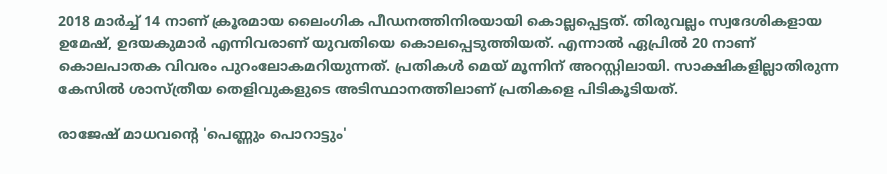2018 മാര്‍ച്ച് 14 നാണ് ക്രൂരമായ ലൈംഗിക പീഡനത്തിനിരയായി കൊല്ലപ്പെട്ടത്. തിരുവല്ലം സ്വദേശികളായ ഉമേഷ്, ഉദയകുമാര്‍ എന്നിവരാണ് യുവതിയെ കൊലപ്പെടുത്തിയത്. എന്നാല്‍ ഏപ്രില്‍ 20 നാണ് കൊലപാതക വിവരം പുറംലോകമറിയുന്നത്. പ്രതികള്‍ മെയ് മൂന്നിന്‌ അറസ്റ്റിലായി. സാക്ഷികളില്ലാതിരുന്ന കേസില്‍ ശാസ്ത്രീയ തെളിവുകളുടെ അടിസ്ഥാനത്തിലാണ് പ്രതികളെ പിടികൂടിയത്.

രാജേഷ് മാധവന്റെ 'പെണ്ണും പൊറാട്ടും'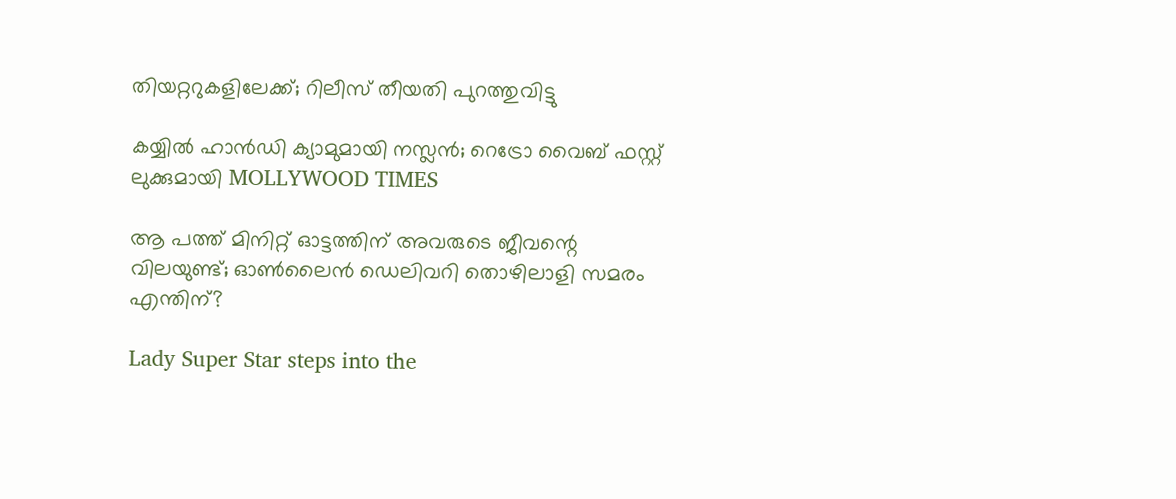തിയറ്ററുകളിലേക്ക്; റിലീസ് തീയതി പുറത്തുവിട്ടു

കയ്യിൽ ഹാൻഡി ക്യാമുമായി നസ്ലൻ; റെട്രോ വൈബ് ഫസ്റ്റ് ലുക്കുമായി MOLLYWOOD TIMES

ആ പത്ത് മിനിറ്റ് ഓട്ടത്തിന് അവരുടെ ജീവന്റെ വിലയുണ്ട്; ഓണ്‍ലൈന്‍ ഡെലിവറി തൊഴിലാളി സമരം എന്തിന്?

Lady Super Star steps into the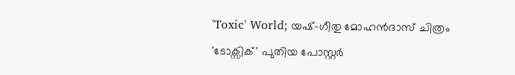'Toxic' World; യഷ്-ഗീതു മോഹൻദാസ് ചിത്രം 'ടോക്സിക്' പുതിയ പോസ്റ്റർ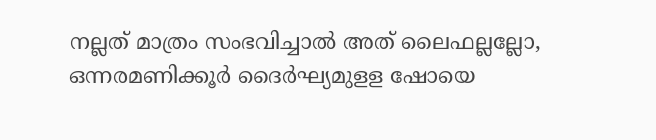നല്ലത് മാത്രം സംഭവിച്ചാല്‍ അത് ലൈഫല്ലല്ലോ, ഒന്നരമണിക്കൂർ ദൈർഘ്യമുളള ഷോയെ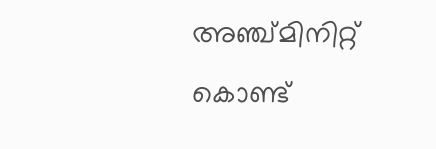അഞ്ച്മിനിറ്റ് കൊണ്ട്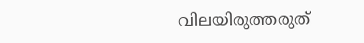വിലയിരുത്തരുത്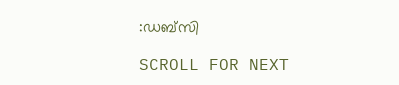:ഡബ്സി

SCROLL FOR NEXT